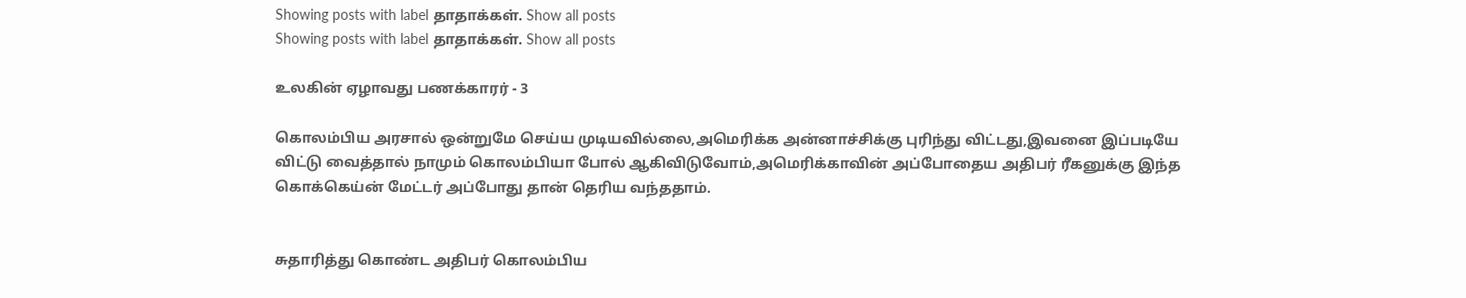Showing posts with label தாதாக்கள். Show all posts
Showing posts with label தாதாக்கள். Show all posts

உலகின் ஏழாவது பணக்காரர் - 3

கொலம்பிய அரசால் ஒன்றுமே செய்ய முடியவில்லை,அமெரிக்க அன்னாச்சிக்கு புரிந்து விட்டது,இவனை இப்படியே விட்டு வைத்தால் நாமும் கொலம்பியா போல் ஆகிவிடுவோம்,அமெரிக்காவின் அப்போதைய அதிபர் ரீகனுக்கு இந்த கொக்கெய்ன் மேட்டர் அப்போது தான் தெரிய வந்ததாம்.


சுதாரித்து கொண்ட அதிபர் கொலம்பிய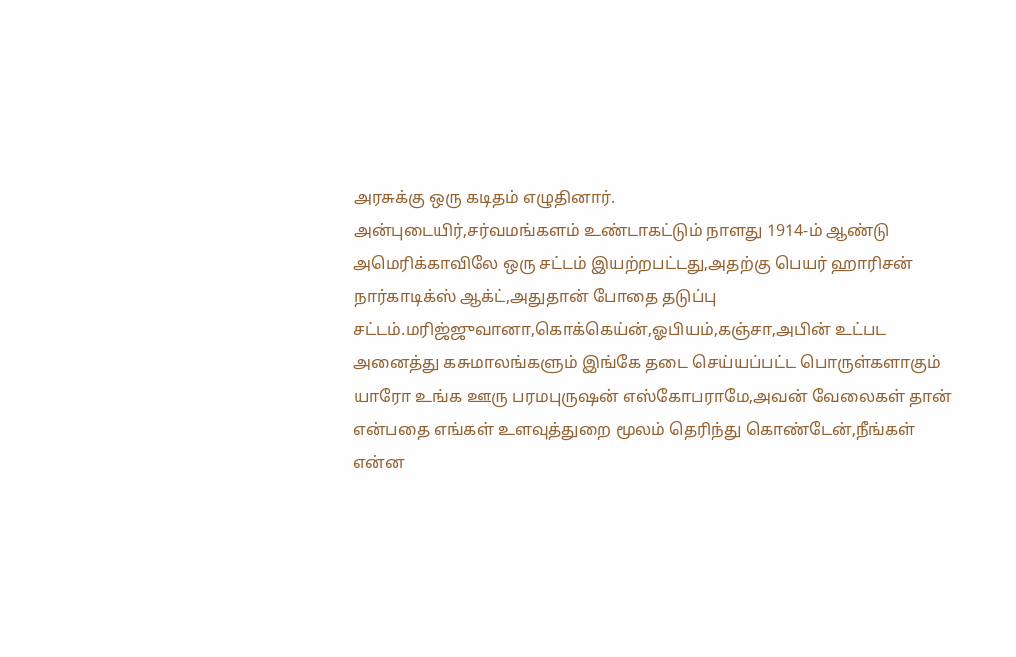அரசுக்கு ஒரு கடிதம் எழுதினார்.
அன்புடையிர்,சர்வமங்களம் உண்டாகட்டும் நாளது 1914-ம் ஆண்டு அமெரிக்காவிலே ஒரு சட்டம் இயற்றபட்டது,அதற்கு பெயர் ஹாரிசன் நார்காடிக்ஸ் ஆக்ட்,அதுதான் போதை தடுப்பு சட்டம்.மரிஜ்ஜுவானா,கொக்கெய்ன்,ஓபியம்,கஞ்சா,அபின் உட்பட அனைத்து கசுமாலங்களும் இங்கே தடை செய்யப்பட்ட பொருள்களாகும் யாரோ உங்க ஊரு பரமபுருஷன் எஸ்கோபராமே,அவன் வேலைகள் தான் என்பதை எங்கள் உளவுத்துறை மூலம் தெரிந்து கொண்டேன்,நீங்கள் என்ன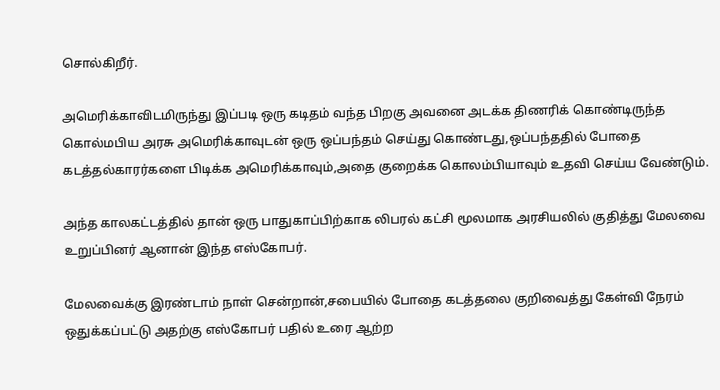சொல்கிறீர்.

அமெரிக்காவிடமிருந்து இப்படி ஒரு கடிதம் வந்த பிறகு அவனை அடக்க திணரிக் கொண்டிருந்த கொல்மபிய அரசு அமெரிக்காவுடன் ஒரு ஒப்பந்தம் செய்து கொண்டது,ஒப்பந்ததில் போதை கடத்தல்காரர்களை பிடிக்க அமெரிக்காவும்,அதை குறைக்க கொலம்பியாவும் உதவி செய்ய வேண்டும்.

அந்த காலகட்டத்தில் தான் ஒரு பாதுகாப்பிற்காக லிபரல் கட்சி மூலமாக அரசியலில் குதித்து மேலவை உறுப்பினர் ஆனான் இந்த எஸ்கோபர்.

மேலவைக்கு இரண்டாம் நாள் சென்றான்,சபையில் போதை கடத்தலை குறிவைத்து கேள்வி நேரம் ஒதுக்கப்பட்டு அதற்கு எஸ்கோபர் பதில் உரை ஆற்ற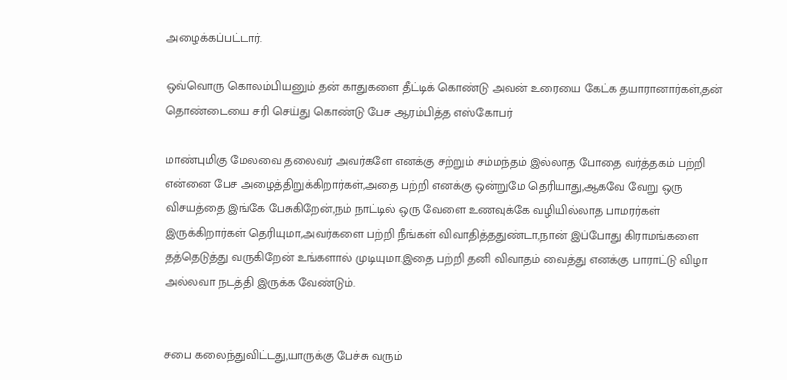அழைக்கப்பட்டார்.

ஒவ்வொரு கொலம்பியனும் தன் காதுகளை தீட்டிக் கொண்டு அவன் உரையை கேட்க தயாரானார்கள்,தன் தொண்டையை சரி செய்து கொண்டு பேச ஆரம்பித்த எஸ்கோபர்

மாண்புமிகு மேலவை தலைவர் அவர்களே எனக்கு சற்றும் சம்மந்தம் இல்லாத போதை வர்த்தகம் பற்றி என்னை பேச அழைத்திறுக்கிறார்கள்,அதை பற்றி எனக்கு ஒன்றுமே தெரியாது,ஆகவே வேறு ஒரு விசயத்தை இங்கே பேசுகிறேன்,நம் நாட்டில் ஒரு வேளை உணவுக்கே வழியில்லாத பாமரர்கள் இருக்கிறார்கள் தெரியுமா,அவர்களை பற்றி நீங்கள் விவாதித்ததுண்டா,நான் இப்போது கிராமங்களை தத்தெடுத்து வருகிறேன் உங்களால் முடியுமா.இதை பற்றி தனி விவாதம் வைத்து எனக்கு பாராட்டு விழா அல்லவா நடத்தி இருக்க வேண்டும்.


சபை கலைந்துவிட்டது,யாருக்கு பேச்சு வரும்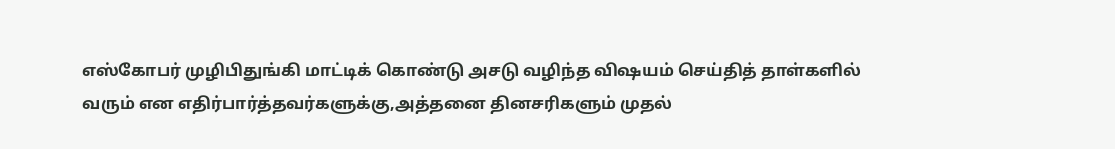எஸ்கோபர் முழிபிதுங்கி மாட்டிக் கொண்டு அசடு வழிந்த விஷயம் செய்தித் தாள்களில் வரும் என எதிர்பார்த்தவர்களுக்கு,அத்தனை தினசரிகளும் முதல்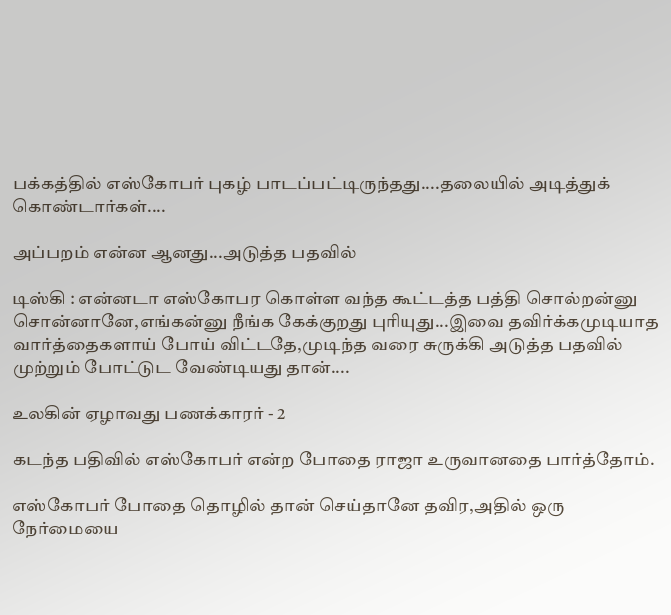பக்கத்தில் எஸ்கோபர் புகழ் பாடப்பட்டிருந்தது....தலையில் அடித்துக் கொண்டார்கள்....

அப்பறம் என்ன ஆனது...அடுத்த பதவில்

டிஸ்கி : என்னடா எஸ்கோபர கொள்ள வந்த கூட்டத்த பத்தி சொல்றன்னு சொன்னானே,எங்கன்னு நீங்க கேக்குறது புரியுது...இவை தவிர்க்கமுடியாத வார்த்தைகளாய் போய் விட்டதே,முடிந்த வரை சுருக்கி அடுத்த பதவில் முற்றும் போட்டுட வேண்டியது தான்....

உலகின் ஏழாவது பணக்காரர் - 2

கடந்த பதிவில் எஸ்கோபர் என்ற போதை ராஜா உருவானதை பார்த்தோம்.

எஸ்கோபர் போதை தொழில் தான் செய்தானே தவிர,அதில் ஒரு நேர்மையை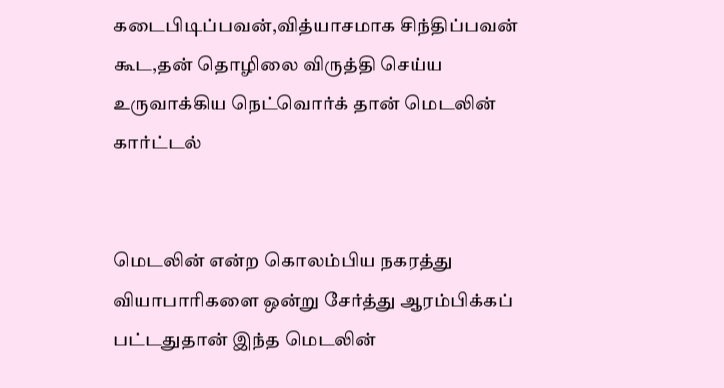கடைபிடிப்பவன்,வித்யாசமாக சிந்திப்பவன் கூட,தன் தொழிலை விருத்தி செய்ய உருவாக்கிய நெட்வொர்க் தான் மெடலின் கார்ட்டல்


மெடலின் என்ற கொலம்பிய நகரத்து வியாபாரிகளை ஒன்று சேர்த்து ஆரம்பிக்கப் பட்டதுதான் இந்த மெடலின்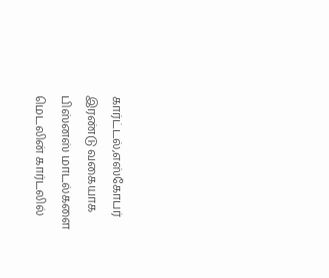கார்ட்டல்,எஸ்கோபர் இரண்டு வகையாக பிஸ்னஸ் மாடல்களை மெடலின் கார்டலில்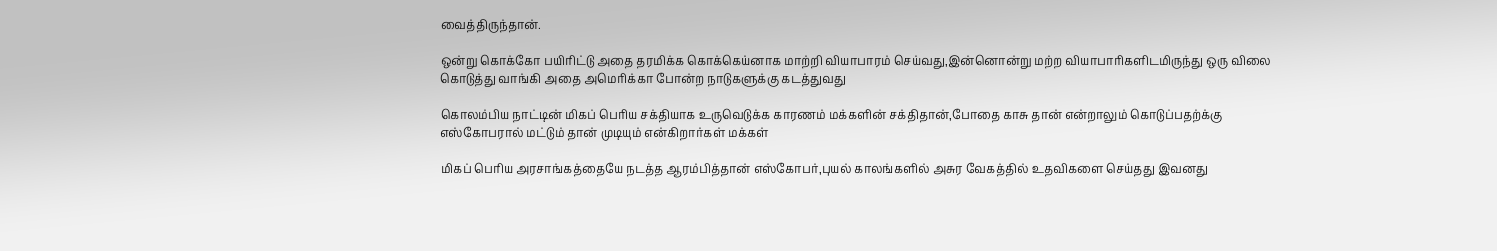வைத்திருந்தான்.

ஒன்று கொக்கோ பயிரிட்டு அதை தரமிக்க கொக்கெய்னாக மாற்றி வியாபாரம் செய்வது,இன்னொன்று மற்ற வியாபாரிகளிடமிருந்து ஒரு விலை கொடுத்து வாங்கி அதை அமெரிக்கா போன்ற நாடுகளுக்கு கடத்துவது

கொலம்பிய நாட்டின் மிகப் பெரிய சக்தியாக உருவெடுக்க காரணம் மக்களின் சக்திதான்,போதை காசு தான் என்றாலும் கொடுப்பதற்க்கு எஸ்கோபரால் மட்டும் தான் முடியும் என்கிறார்கள் மக்கள்

மிகப் பெரிய அரசாங்கத்தையே நடத்த ஆரம்பித்தான் எஸ்கோபர்,புயல் காலங்களில் அசுர வேகத்தில் உதவிகளை செய்தது இவனது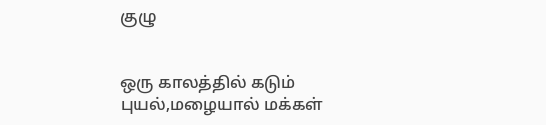குழு


ஒரு காலத்தில் கடும் புயல்,மழையால் மக்கள்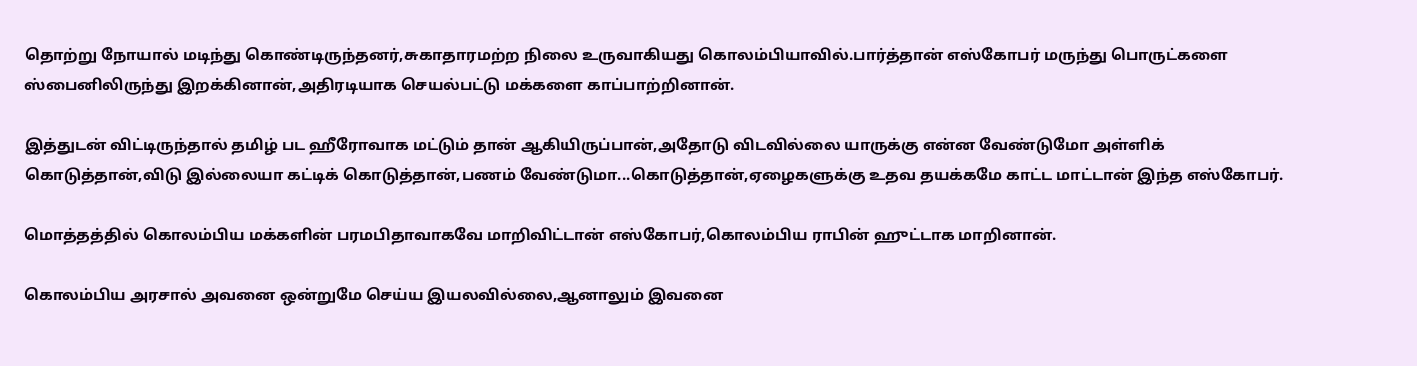தொற்று நோயால் மடிந்து கொண்டிருந்தனர்,சுகாதாரமற்ற நிலை உருவாகியது கொலம்பியாவில்.பார்த்தான் எஸ்கோபர் மருந்து பொருட்களை ஸ்பைனிலிருந்து இறக்கினான்,அதிரடியாக செயல்பட்டு மக்களை காப்பாற்றினான்.

இத்துடன் விட்டிருந்தால் தமிழ் பட ஹீரோவாக மட்டும் தான் ஆகியிருப்பான்,அதோடு விடவில்லை யாருக்கு என்ன வேண்டுமோ அள்ளிக் கொடுத்தான்,விடு இல்லையா கட்டிக் கொடுத்தான்,பணம் வேண்டுமா...கொடுத்தான்,ஏழைகளுக்கு உதவ தயக்கமே காட்ட மாட்டான் இந்த எஸ்கோபர்.

மொத்தத்தில் கொலம்பிய மக்களின் பரமபிதாவாகவே மாறிவிட்டான் எஸ்கோபர்,கொலம்பிய ராபின் ஹுட்டாக மாறினான்.

கொலம்பிய அரசால் அவனை ஒன்றுமே செய்ய இயலவில்லை,ஆனாலும் இவனை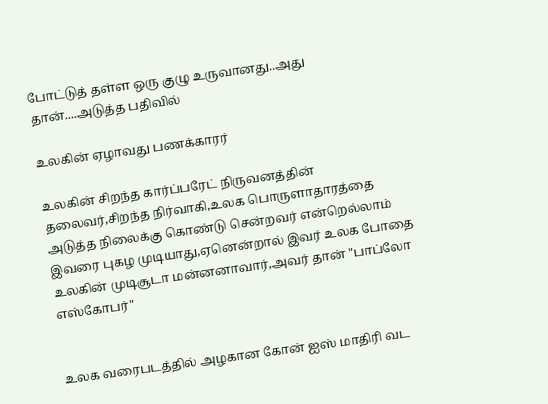போட்டுத் தள்ள ஒரு குழு உருவானது..அது தான்....அடுத்த பதிவில்

உலகின் ஏழாவது பணக்காரர்

உலகின் சிறந்த கார்ப்பரேட் நிருவனத்தின் தலைவர்,சிறந்த நிர்வாகி,உலக பொருளாதாரத்தை அடுத்த நிலைக்கு கொண்டு சென்றவர் என்றெல்லாம் இவரை புகழ முடியாது,ஏனென்றால் இவர் உலக போதை உலகின் முடிசூடா மன்னனாவார்,அவர் தான் "பாப்லோ எஸ்கோபர்"


உலக வரைபடத்தில் அழகான கோன் ஐஸ் மாதிரி வட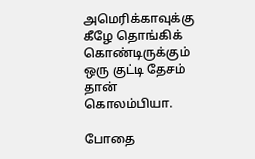அமெரிக்காவுக்கு கீழே தொங்கிக் கொண்டிருக்கும் ஒரு குட்டி தேசம் தான் கொலம்பியா.

போதை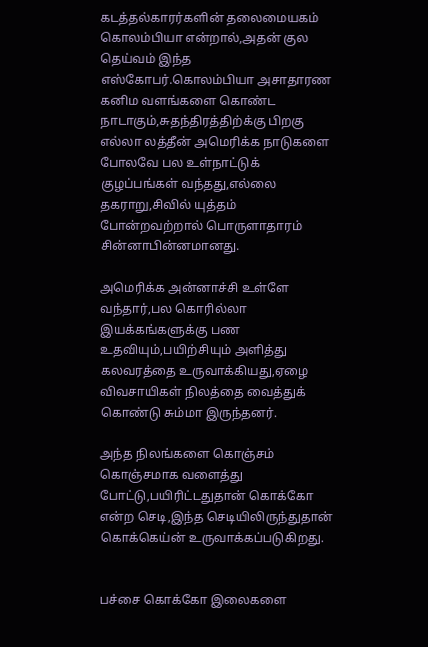கடத்தல்காரர்களின் தலைமையகம் கொலம்பியா என்றால்,அதன் குல தெய்வம் இந்த எஸ்கோபர்.கொலம்பியா அசாதாரண கனிம வளங்களை கொண்ட நாடாகும்,சுதந்திரத்திற்க்கு பிறகு எல்லா லத்தீன் அமெரிக்க நாடுகளை போலவே பல உள்நாட்டுக் குழப்பங்கள் வந்தது,எல்லை தகராறு,சிவில் யுத்தம் போன்றவற்றால் பொருளாதாரம் சின்னாபின்னமானது.

அமெரிக்க அன்னாச்சி உள்ளே வந்தார்,பல கொரில்லா இயக்கங்களுக்கு பண உதவியும்,பயிற்சியும் அளித்து கலவரத்தை உருவாக்கியது,ஏழை விவசாயிகள் நிலத்தை வைத்துக் கொண்டு சும்மா இருந்தனர்.

அந்த நிலங்களை கொஞ்சம் கொஞ்சமாக வளைத்து போட்டு,பயிரிட்டதுதான் கொக்கோ என்ற செடி,இந்த செடியிலிருந்துதான் கொக்கெய்ன் உருவாக்கப்படுகிறது.


பச்சை கொக்கோ இலைகளை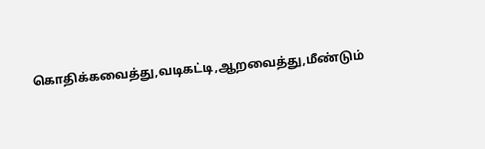கொதிக்கவைத்து,வடிகட்டி,ஆறவைத்து,மீண்டும்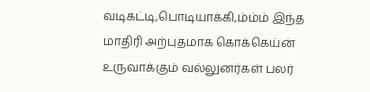வடிகட்டி,பொடியாக்கி,ம்ம்ம் இந்த மாதிரி அற்புதமாக கொக்கெய்ன் உருவாக்கும் வல்லுனர்கள் பலர்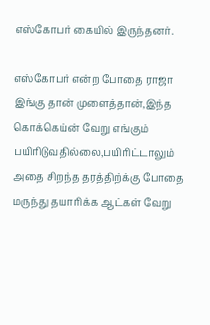எஸ்கோபர் கையில் இருந்தனர்.

எஸ்கோபர் என்ற போதை ராஜா இங்கு தான் முளைத்தான்,இந்த கொக்கெய்ன் வேறு எங்கும் பயிரிடுவதில்லை,பயிரிட்டாலும் அதை சிறந்த தரத்திற்க்கு போதை மருந்து தயாரிக்க ஆட்கள் வேறு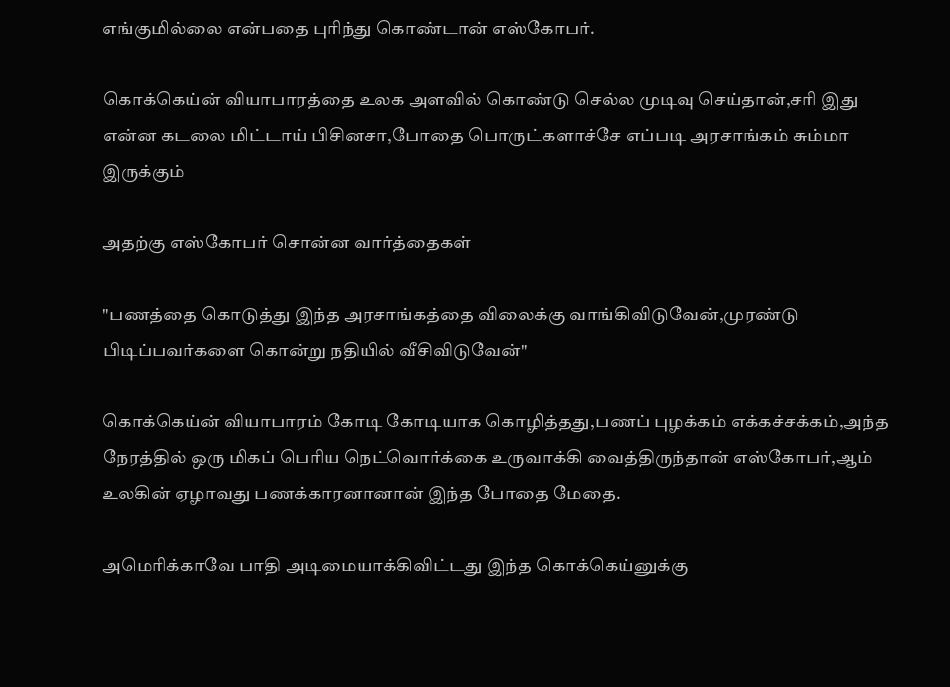எங்குமில்லை என்பதை புரிந்து கொண்டான் எஸ்கோபர்.

கொக்கெய்ன் வியாபாரத்தை உலக அளவில் கொண்டு செல்ல முடிவு செய்தான்,சரி இது என்ன கடலை மிட்டாய் பிசினசா,போதை பொருட்களாச்சே எப்படி அரசாங்கம் சும்மா இருக்கும்

அதற்கு எஸ்கோபர் சொன்ன வார்த்தைகள்

"பணத்தை கொடுத்து இந்த அரசாங்கத்தை விலைக்கு வாங்கிவிடுவேன்,முரண்டு பிடிப்பவர்களை கொன்று நதியில் வீசிவிடுவேன்"

கொக்கெய்ன் வியாபாரம் கோடி கோடியாக கொழித்தது,பணப் புழக்கம் எக்கச்சக்கம்,அந்த நேரத்தில் ஒரு மிகப் பெரிய நெட்வொர்க்கை உருவாக்கி வைத்திருந்தான் எஸ்கோபர்,ஆம் உலகின் ஏழாவது பணக்காரனானான் இந்த போதை மேதை.

அமெரிக்காவே பாதி அடிமையாக்கிவிட்டது இந்த கொக்கெய்னுக்கு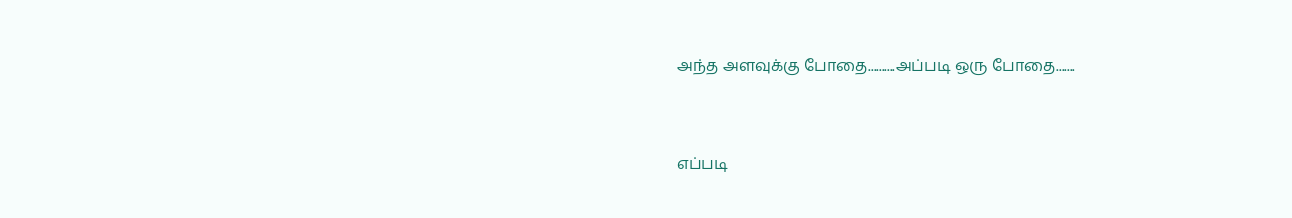அந்த அளவுக்கு போதை..........அப்படி ஒரு போதை.......


எப்படி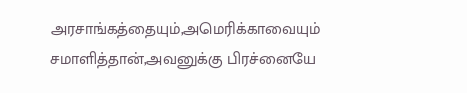அரசாங்கத்தையும்,அமெரிக்காவையும் சமாளித்தான்,அவனுக்கு பிரச்னையே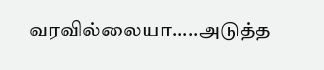வரவில்லையா.....அடுத்த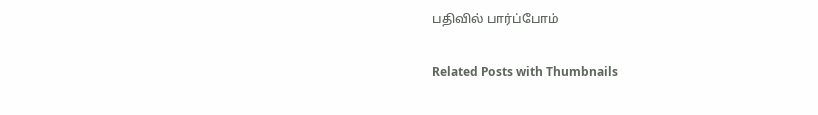பதிவில் பார்ப்போம்

Related Posts with Thumbnails